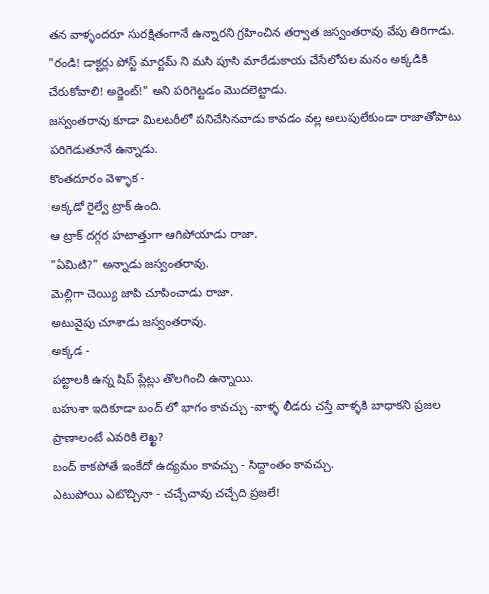తన వాళ్ళందరూ సురక్షితంగానే ఉన్నారని గ్రహించిన తర్వాత జస్వంతరావు వేపు తిరిగాడు.
"రండి! డాక్టర్లు పోస్ట్ మార్టమ్ ని మసి పూసి మారేడుకాయ చేసేలోపల మనం అక్కడికి చేరుకోవాలి! అర్జెంట్!" అని పరిగెట్టడం మొదలెట్టాడు.
జస్వంతరావు కూడా మిలటరీలో పనిచేసినవాడు కావడం వల్ల అలుపులేకుండా రాజాతోపాటు పరిగెడుతూనే ఉన్నాడు.
కొంతదూరం వెళ్ళాక -
అక్కడో రైల్వే ట్రాక్ ఉంది.
ఆ ట్రాక్ దగ్గర హటాత్తుగా ఆగిపోయాడు రాజా.
"ఏమిటి?" అన్నాడు జస్వంతరావు.
మెల్లిగా చెయ్యి జాపి చూపించాడు రాజా.
అటువైపు చూశాడు జస్వంతరావు.
అక్కడ -
పట్టాలకి ఉన్న షిప్ ప్లేట్లు తొలగించి ఉన్నాయి.
బహుశా ఇదికూడా బంద్ లో భాగం కావచ్చు -వాళ్ళ లీడరు చస్తే వాళ్ళకి బాధాకని ప్రజల ప్రాణాలంటే ఎవరికి లెఖ్ఖ?
బంద్ కాకపోతే ఇంకేదో ఉద్యమం కావచ్చు - సిద్దాంతం కావచ్చు.
ఎటుపోయి ఎటొచ్చినా - చచ్చేచావు చచ్చేది ప్రజలే!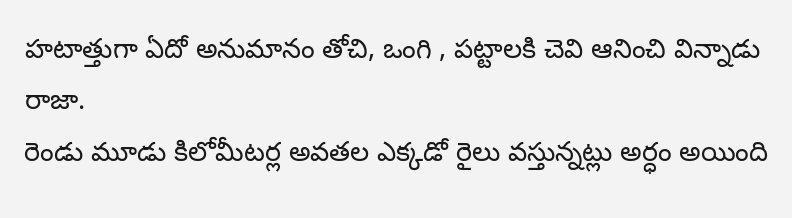హటాత్తుగా ఏదో అనుమానం తోచి, ఒంగి , పట్టాలకి చెవి ఆనించి విన్నాడు రాజా.
రెండు మూడు కిలోమీటర్ల అవతల ఎక్కడో రైలు వస్తున్నట్లు అర్ధం అయింది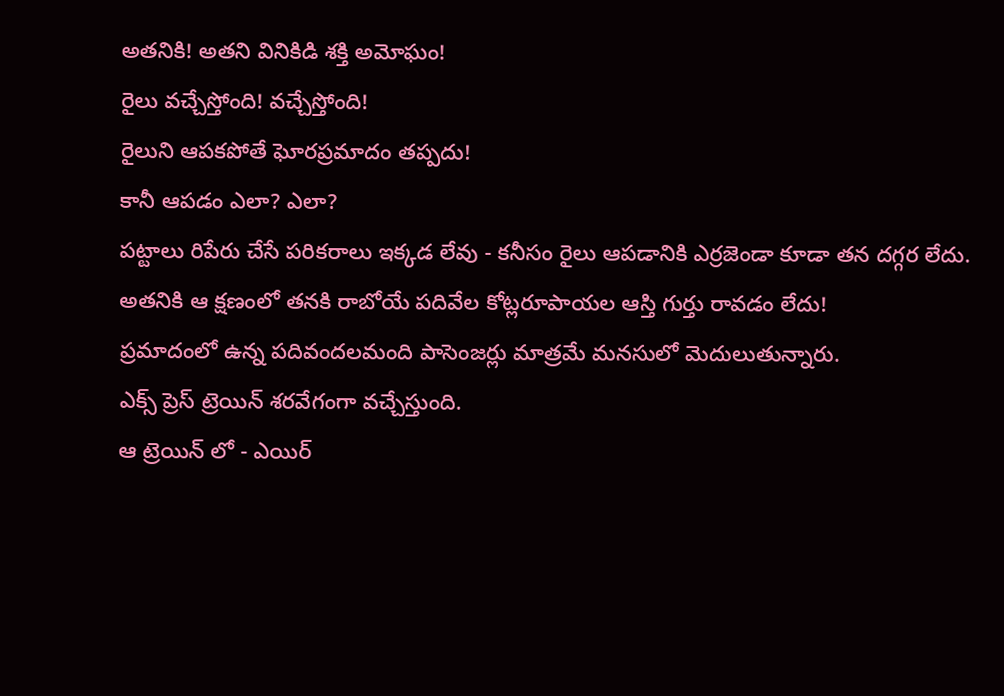అతనికి! అతని వినికిడి శక్తి అమోఘం!
రైలు వచ్చేస్తోంది! వచ్చేస్తోంది!
రైలుని ఆపకపోతే ఘోరప్రమాదం తప్పదు!
కానీ ఆపడం ఎలా? ఎలా?
పట్టాలు రిపేరు చేసే పరికరాలు ఇక్కడ లేవు - కనీసం రైలు ఆపడానికి ఎర్రజెండా కూడా తన దగ్గర లేదు.
అతనికి ఆ క్షణంలో తనకి రాబోయే పదివేల కోట్లరూపాయల ఆస్తి గుర్తు రావడం లేదు!
ప్రమాదంలో ఉన్న పదివందలమంది పాసెంజర్లు మాత్రమే మనసులో మెదులుతున్నారు.
ఎక్స్ ప్రెస్ ట్రెయిన్ శరవేగంగా వచ్చేస్తుంది.
ఆ ట్రెయిన్ లో - ఎయిర్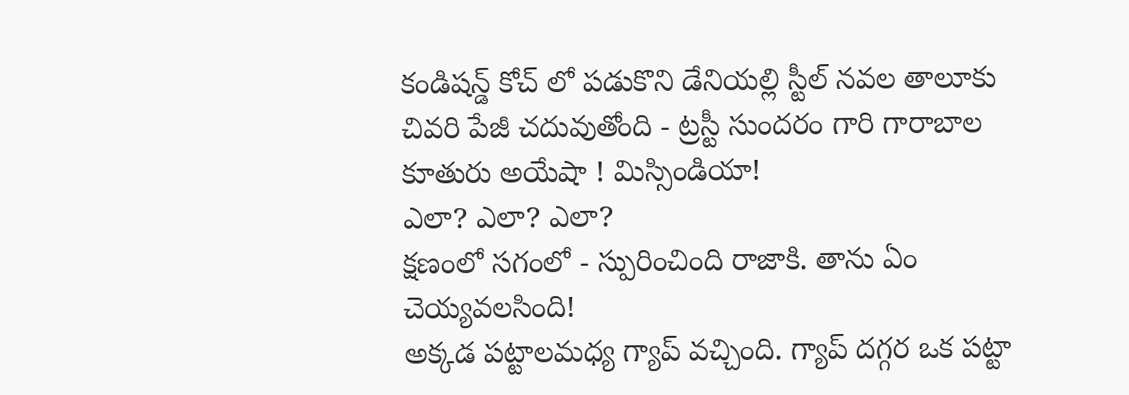కండిషన్డ్ కోచ్ లో పడుకొని డేనియల్లి స్టీల్ నవల తాలూకు చివరి పేజీ చదువుతోంది - ట్రస్టీ సుందరం గారి గారాబాల కూతురు అయేషా ! మిస్సిండియా!
ఎలా? ఎలా? ఎలా?
క్షణంలో సగంలో - స్పురించింది రాజాకి. తాను ఏం చెయ్యవలసింది!
అక్కడ పట్టాలమధ్య గ్యాప్ వచ్చింది. గ్యాప్ దగ్గర ఒక పట్టా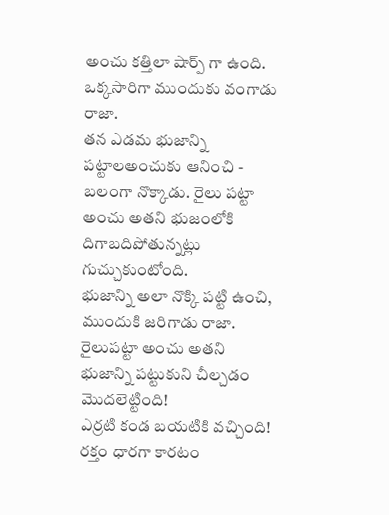అంచు కత్తిలా షార్ప్ గా ఉంది.
ఒక్కసారిగా ముందుకు వంగాడు రాజా.
తన ఎడమ భుజాన్ని పట్టాలఅంచుకు ఆనించి - బలంగా నొక్కాడు. రైలు పట్టా అంచు అతని భుజంలోకి దిగాబదిపోతున్నట్లు గుచ్చుకుంటోంది.
భుజాన్ని అలా నొక్కి పట్టి ఉంచి, ముందుకి జరిగాడు రాజా.
రైలుపట్టా అంచు అతని భుజాన్ని పట్టుకుని చీల్చడం మొదలెట్టింది!
ఎర్రటి కండ బయటికి వచ్చింది!
రక్తం ధారగా కారటం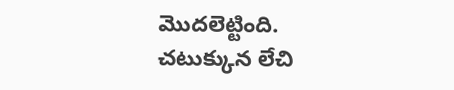మొదలెట్టింది.
చటుక్కున లేచి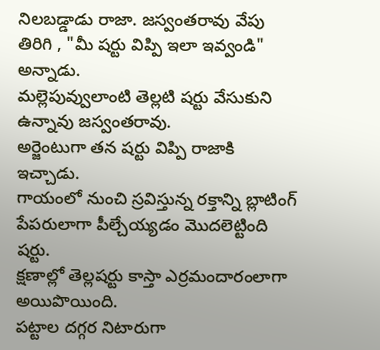నిలబడ్డాడు రాజా. జస్వంతరావు వేపు తిరిగి , "మీ షర్టు విప్పి ఇలా ఇవ్వండి" అన్నాడు.
మల్లెపువ్వులాంటి తెల్లటి షర్టు వేసుకుని ఉన్నావు జస్వంతరావు.
అర్జెంటుగా తన షర్టు విప్పి రాజాకి ఇచ్చాడు.
గాయంలో నుంచి స్రవిస్తున్న రక్తాన్ని బ్లాటింగ్ పేపరులాగా పీల్చేయ్యడం మొదలెట్టింది షర్టు.
క్షణాల్లో తెల్లషర్టు కాస్తా ఎర్రమందారంలాగా అయిపొయింది.
పట్టాల దగ్గర నిటారుగా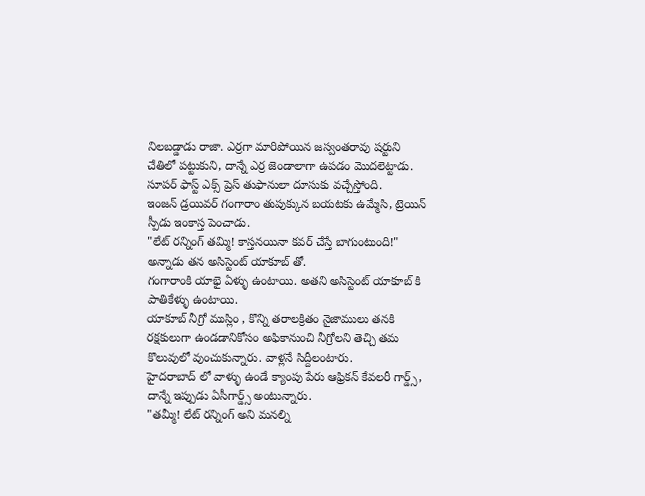నిలబడ్డాడు రాజా. ఎర్రగా మారిపోయిన జస్వంతరావు షర్టుని చేతిలో పట్టుకుని, దాన్నే ఎర్ర జెండాలాగా ఉపడం మొదలెట్టాడు.
సూపర్ ఫాస్ట్ ఎక్స్ ప్రెస్ తుఫానులా దూసుకు వచ్చేస్తోంది.
ఇంజన్ డ్రయివర్ గంగారాం తుపుక్కున బయటకు ఉమ్మేసి, ట్రెయిన్ స్పీడు ఇంకాస్త పెంచాడు.
"లేట్ రన్నింగ్ తమ్మి! కాస్తనయినా కవర్ చేస్తే బాగుంటుంది!" అన్నాడు తన అసిస్టెంట్ యాకూబ్ తో.
గంగారాంకి యాభై ఏళ్ళు ఉంటాయి. అతని అసిస్టెంట్ యాకూబ్ కి పాతికేళ్ళు ఉంటాయి.
యాకూబ్ నీగ్రో ముస్లిం , కొన్ని తరాలక్రితం నైజాములు తనకి రక్షకులుగా ఉండడానికోసం అఫికానుంచి నీగ్రోలని తెచ్చి తమ కొలువులో వుంచుకున్నారు. వాళ్లనే సిద్దీలంటారు.
హైదరాబాద్ లో వాళ్ళు ఉండే క్యాంపు పేరు ఆఫ్రికన్ కేవలరీ గార్డ్స్, దాన్నే ఇప్పుడు ఏసీగార్డ్స్ అంటున్నారు.
"తమ్మీ! లేట్ రన్నింగ్ అని మనల్ని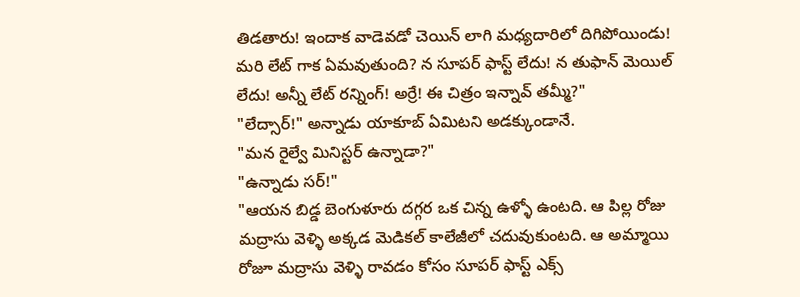తిడతారు! ఇందాక వాడెవడో చెయిన్ లాగి మధ్యదారిలో దిగిపోయిండు! మరి లేట్ గాక ఏమవుతుంది? న సూపర్ ఫాస్ట్ లేదు! న తుఫాన్ మెయిల్ లేదు! అన్నీ లేట్ రన్నింగ్! అర్రే! ఈ చిత్రం ఇన్నావ్ తమ్మీ?"
"లేద్సార్!" అన్నాడు యాకూబ్ ఏమిటని అడక్కుండానే.
"మన రైల్వే మినిస్టర్ ఉన్నాడా?"
"ఉన్నాడు సర్!"
"ఆయన బిడ్డ బెంగుళూరు దగ్గర ఒక చిన్న ఉళ్ళో ఉంటది. ఆ పిల్ల రోజు మద్రాసు వెళ్ళి అక్కడ మెడికల్ కాలేజీలో చదువుకుంటది. ఆ అమ్మాయి రోజూ మద్రాసు వెళ్ళి రావడం కోసం సూపర్ ఫాస్ట్ ఎక్స్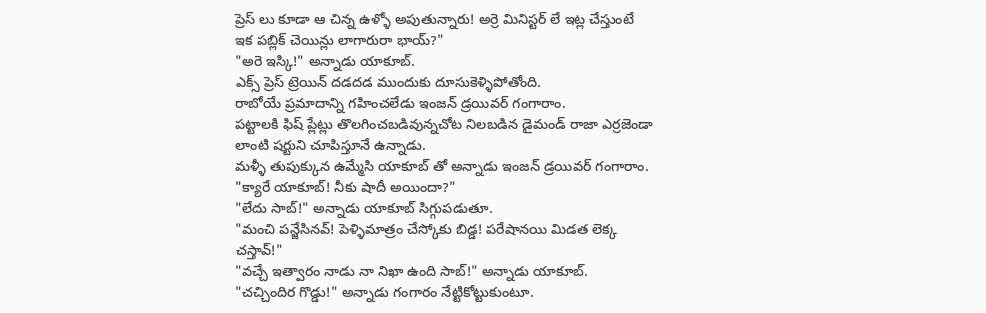ప్రెస్ లు కూడా ఆ చిన్న ఉళ్ళో అపుతున్నారు! అర్రె మినిస్టర్ లే ఇట్ల చేస్తుంటే ఇక పబ్లిక్ చెయిన్లు లాగారురా భాయ్?"
"అరె ఇస్కి!" అన్నాడు యాకూబ్.
ఎక్స్ ప్రెస్ ట్రెయిన్ దడదడ ముందుకు దూసుకెళ్ళిపోతోంది.
రాబోయే ప్రమాదాన్ని గహించలేడు ఇంజన్ డ్రయివర్ గంగారాం.
పట్టాలకి ఫిష్ ప్లేట్లు తొలగించబడివున్నచోట నిలబడిన డైమండ్ రాజా ఎర్రజెండా లాంటి షర్టుని చూపిస్తూనే ఉన్నాడు.
మళ్ళీ తుపుక్కున ఉమ్మేసి యాకూబ్ తో అన్నాడు ఇంజన్ డ్రయివర్ గంగారాం.
"క్యారే యాకూబ్! నీకు షాదీ అయిందా?"
"లేదు సాబ్!" అన్నాడు యాకూబ్ సిగ్గుపడుతూ.
"మంచి పన్జేసినవ్! పెళ్ళిమాత్రం చేస్కోకు బిడ్డ! పరేషానయి మిడత లెక్క చస్తావ్!"
"వచ్చే ఇత్వారం నాడు నా నిఖా ఉంది సాబ్!" అన్నాడు యాకూబ్.
"చచ్చిందిర గొడ్డు!" అన్నాడు గంగారం నేట్టికోట్టుకుంటూ.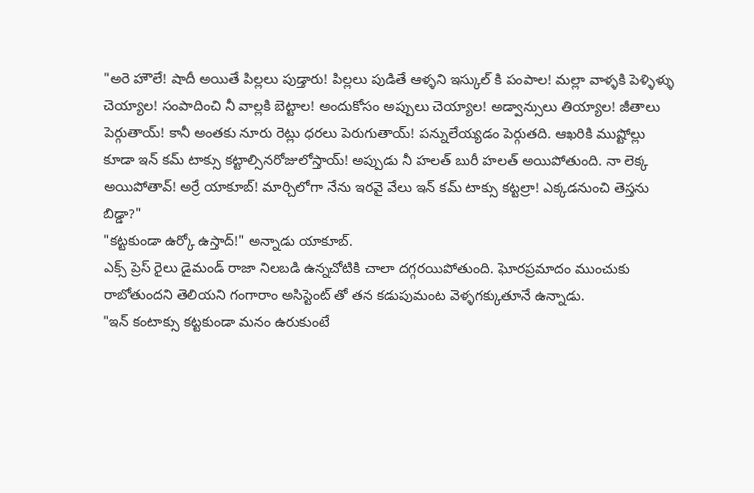"అరె హౌలే! షాదీ అయితే పిల్లలు పుడ్తారు! పిల్లలు పుడితే ఆళ్ళని ఇస్కుల్ కి పంపాల! మల్లా వాళ్ళకి పెళ్ళిళ్ళు చెయ్యాల! సంపాదించి నీ వాల్లకి బెట్టాల! అందుకోసం అప్పులు చెయ్యాల! అడ్వాన్సులు తియ్యాల! జీతాలు పెర్గుతాయ్! కానీ అంతకు నూరు రెట్లు ధరలు పెరుగుతాయ్! పన్నులేయ్యడం పెర్గుతది. ఆఖరికి ముష్టోల్లు కూడా ఇన్ కమ్ టాక్సు కట్టాల్సినరోజులోస్తాయ్! అప్పుడు నీ హలత్ బురీ హలత్ అయిపోతుంది. నా లెక్క అయిపోతావ్! అర్రే యాకూబ్! మార్చిలోగా నేను ఇరవై వేలు ఇన్ కమ్ టాక్సు కట్టల్రా! ఎక్కడనుంచి తెస్తను బిడ్డా?"
"కట్టకుండా ఉర్కో ఉస్తాద్!" అన్నాడు యాకూబ్.
ఎక్స్ ప్రెస్ రైలు డైమండ్ రాజా నిలబడి ఉన్నచోటికి చాలా దగ్గరయిపోతుంది. ఘోరప్రమాదం ముంచుకు రాబోతుందని తెలియని గంగారాం అసిస్టెంట్ తో తన కడుపుమంట వెళ్ళగక్కుతూనే ఉన్నాడు.
"ఇన్ కంటాక్సు కట్టకుండా మనం ఉరుకుంటే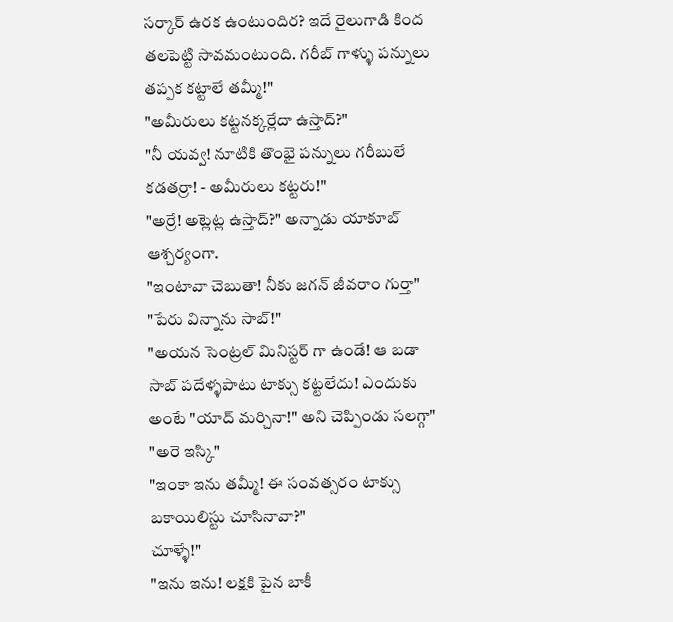సర్కార్ ఉరక ఉంటుందిర? ఇదే రైలుగాడి కింద తలపెట్టి సావమంటుంది. గరీబ్ గాళ్ళు పన్నులు తప్పక కట్టాలే తమ్మీ!"
"అమీరులు కట్టనక్కర్లేదా ఉస్తాద్?"
"నీ యవ్వ! నూటికి తొంభై పన్నులు గరీబులే కడతర్రా! - అమీరులు కట్టరు!"
"అర్రే! అట్లెట్ల ఉస్తాద్?" అన్నాడు యాకూబ్ ఆశ్చర్యంగా.
"ఇంటావా చెబుతా! నీకు జగన్ జీవరాం గుర్తా"
"పేరు విన్నాను సాబ్!"
"అయన సెంట్రల్ మినిస్టర్ గా ఉండే! ఆ బడా సాబ్ పదేళ్ళపాటు టాక్సు కట్టలేదు! ఎందుకు అంటే "యాద్ మర్చినా!" అని చెప్పిండు సలగ్గా"
"అరె ఇస్కి"
"ఇంకా ఇను తమ్మీ! ఈ సంవత్సరం టాక్సు బకాయిలిస్టు చూసినావా?"
చూళ్ళే!"
"ఇను ఇను! లక్షకి పైన బాకీ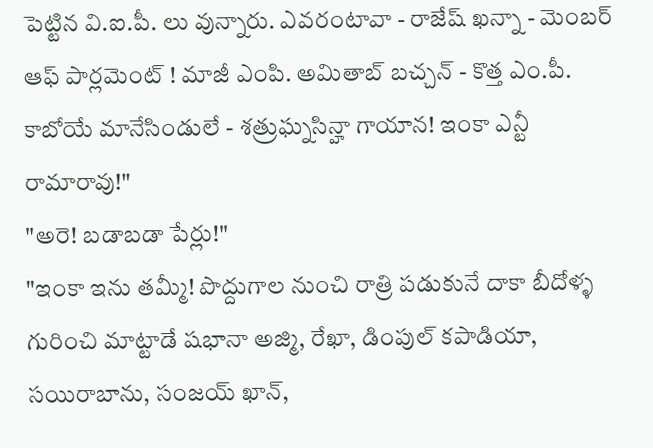పెట్టిన వి.ఐ.పీ. లు వున్నారు. ఎవరంటావా - రాజేష్ ఖన్నా - మెంబర్ ఆఫ్ పార్లమెంట్ ! మాజీ ఎంపి. అమితాబ్ బచ్చన్ - కొత్త ఎం.పీ. కాబోయే మానేసిండులే - శత్రుఘ్నసిన్హా గాయాన! ఇంకా ఎన్టీ రామారావు!"
"అరె! బడాబడా పేర్లు!"
"ఇంకా ఇను తమ్మీ! పొద్దుగాల నుంచి రాత్రి పడుకునే దాకా బీదోళ్ళ గురించి మాట్టాడే షభానా అజ్మి, రేఖా, డింపుల్ కపాడియా, సయిరాబాను, సంజయ్ ఖాన్,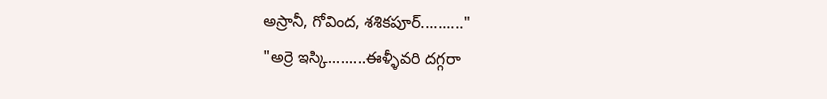అస్రానీ, గోవింద, శశికపూర్.........."
"అర్రె ఇస్కి.........ఈళ్ళీవరి దగ్గరా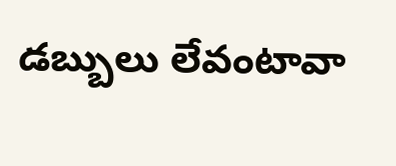డబ్బులు లేవంటావా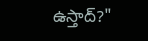ఉస్తాద్?"